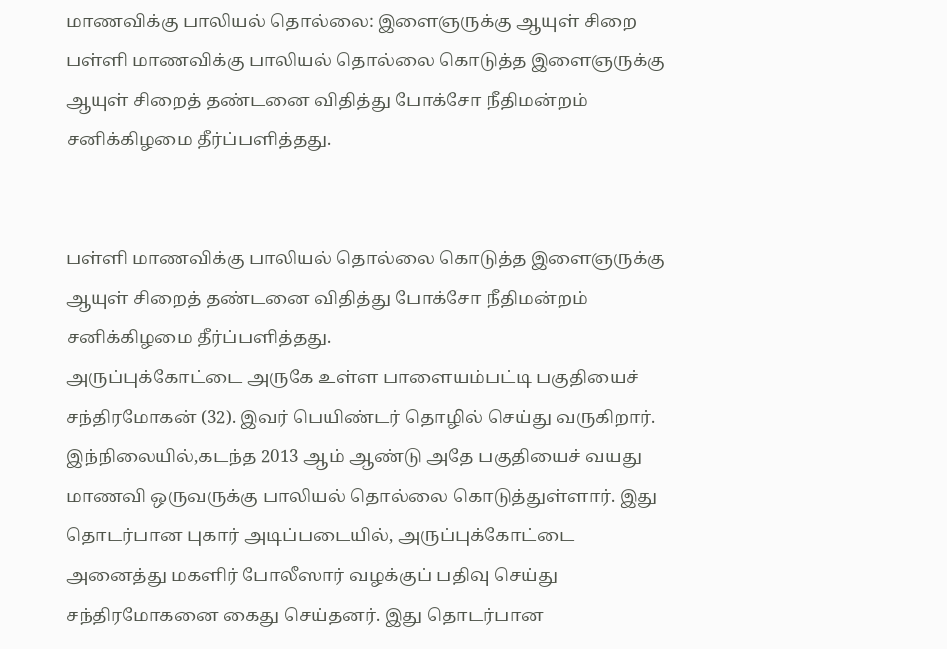மாணவிக்கு பாலியல் தொல்லை: இளைஞருக்கு ஆயுள் சிறை
பள்ளி மாணவிக்கு பாலியல் தொல்லை கொடுத்த இளைஞருக்கு ஆயுள் சிறைத் தண்டனை விதித்து போக்சோ நீதிமன்றம் சனிக்கிழமை தீர்ப்பளித்தது.


பள்ளி மாணவிக்கு பாலியல் தொல்லை கொடுத்த இளைஞருக்கு ஆயுள் சிறைத் தண்டனை விதித்து போக்சோ நீதிமன்றம் சனிக்கிழமை தீர்ப்பளித்தது.
அருப்புக்கோட்டை அருகே உள்ள பாளையம்பட்டி பகுதியைச் சந்திரமோகன் (32). இவர் பெயிண்டர் தொழில் செய்து வருகிறார். இந்நிலையில்,கடந்த 2013 ஆம் ஆண்டு அதே பகுதியைச் வயது மாணவி ஒருவருக்கு பாலியல் தொல்லை கொடுத்துள்ளார். இது தொடர்பான புகார் அடிப்படையில், அருப்புக்கோட்டை அனைத்து மகளிர் போலீஸார் வழக்குப் பதிவு செய்து சந்திரமோகனை கைது செய்தனர். இது தொடர்பான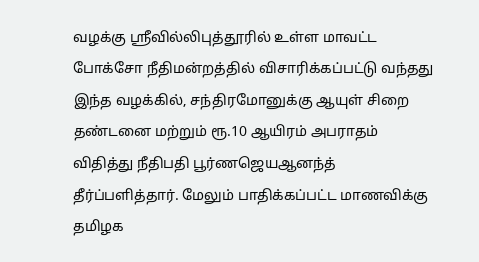வழக்கு ஸ்ரீவில்லிபுத்தூரில் உள்ள மாவட்ட போக்சோ நீதிமன்றத்தில் விசாரிக்கப்பட்டு வந்தது
இந்த வழக்கில், சந்திரமோனுக்கு ஆயுள் சிறை தண்டனை மற்றும் ரூ.10 ஆயிரம் அபராதம் விதித்து நீதிபதி பூர்ணஜெயஆனந்த் தீர்ப்பளித்தார். மேலும் பாதிக்கப்பட்ட மாணவிக்கு தமிழக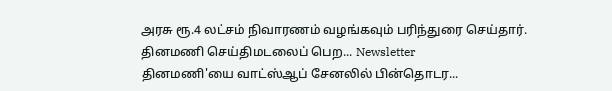அரசு ரூ.4 லட்சம் நிவாரணம் வழங்கவும் பரிந்துரை செய்தார்.
தினமணி செய்திமடலைப் பெற... Newsletter
தினமணி'யை வாட்ஸ்ஆப் சேனலில் பின்தொடர...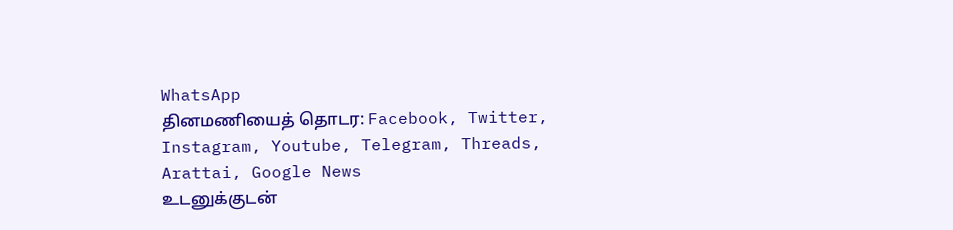WhatsApp
தினமணியைத் தொடர: Facebook, Twitter, Instagram, Youtube, Telegram, Threads, Arattai, Google News
உடனுக்குடன்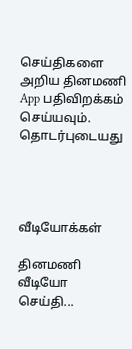செய்திகளை அறிய தினமணி App பதிவிறக்கம் செய்யவும்.
தொடர்புடையது




வீடியோக்கள்

தினமணி வீடியோ செய்தி...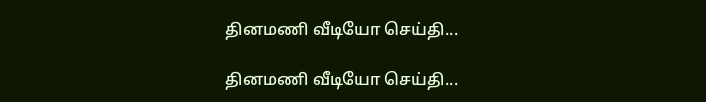தினமணி வீடியோ செய்தி...

தினமணி வீடியோ செய்தி...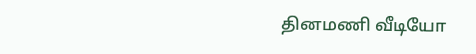தினமணி வீடியோ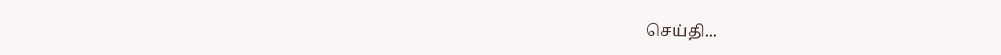செய்தி...